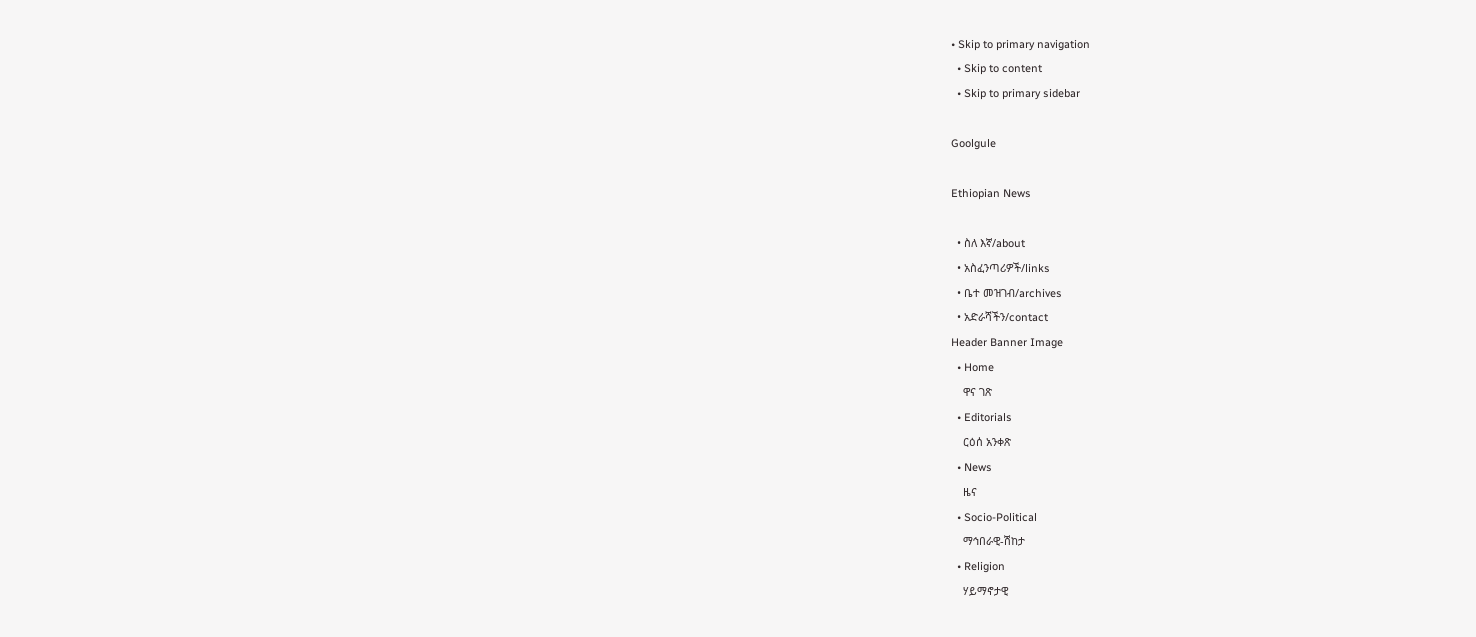• Skip to primary navigation
  • Skip to content
  • Skip to primary sidebar

Goolgule

Ethiopian News

  • ስለ እኛ/about
  • አስፈንጣሪዎች/links
  • ቤተ መዝገብ/archives
  • አድራሻችን/contact
Header Banner Image
  • Home
    ዋና ገጽ
  • Editorials
    ርዕሰ አንቀጽ
  • News
    ዜና
  • Socio-Political
    ማኅበራዊ-ሽከታ
  • Religion
    ሃይማኖታዊ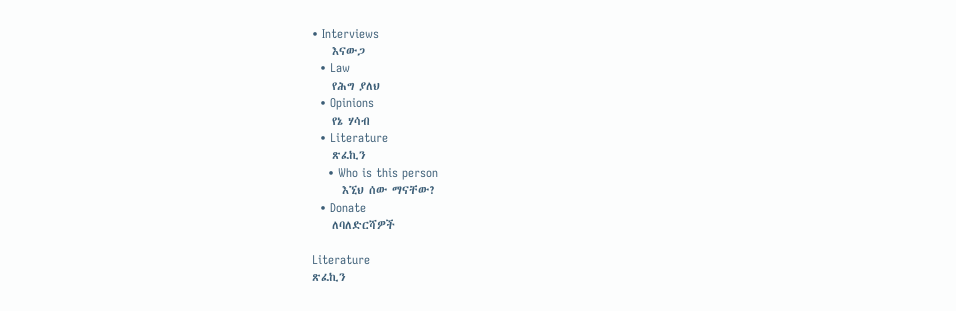• Interviews
    እናውጋ
  • Law
    የሕግ ያለህ
  • Opinions
    የኔ ሃሳብ
  • Literature
    ጽፈኪን
    • Who is this person
      እኚህ ሰው ማናቸው?
  • Donate
    ለባለድርሻዎች

Literature
ጽፈኪን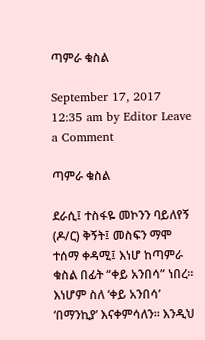ጣምራ ቁስል

September 17, 2017 12:35 am by Editor Leave a Comment

ጣምራ ቁስል

ደራሲ፤ ተስፋዬ መኮንን ባይለየኝ (ዶ/ር) ቅኝት፤ መስፍን ማሞ ተሰማ ቀዳሚ፤ እነሆ ከጣምራ ቁስል በፊት “ቀይ አንበሳ” ነበረ። እነሆም ስለ ‘ቀይ አንበሳ’ ‘በማንኪያ’ እናቀምሳለን። እንዲህ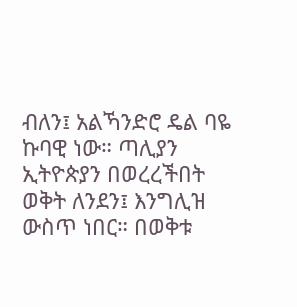ብለን፤ አልኻንድሮ ዴል ባዬ ኩባዊ ነው። ጣሊያን ኢትዮጵያን በወረረችበት ወቅት ለንደን፤ እንግሊዝ ውስጥ ነበር። በወቅቱ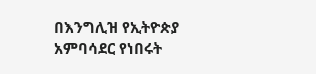በእንግሊዝ የኢትዮጵያ አምባሳደር የነበሩት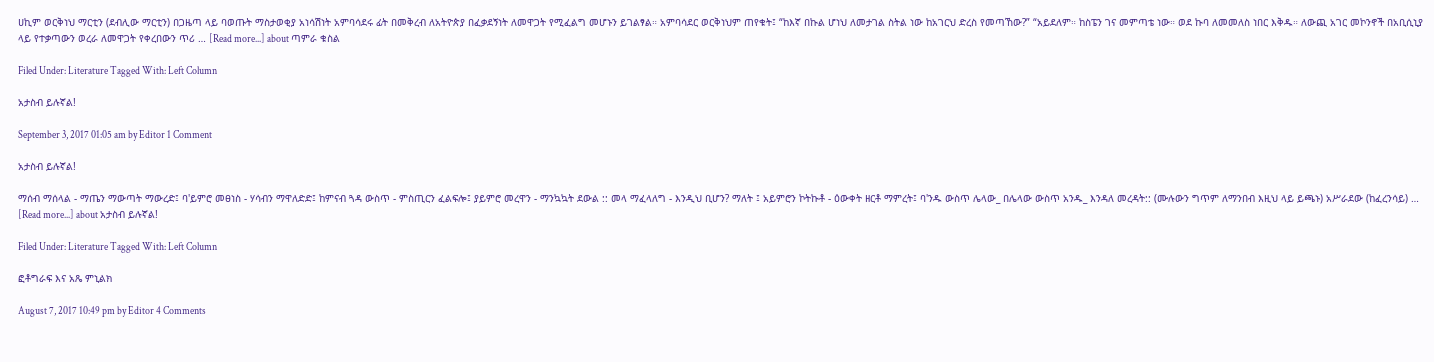ሀኪም ወርቅነህ ማርቲን (ደብሊው ማርቲን) በጋዜጣ ላይ ባወጡት ማስታወቂያ አነሳሽነት አምባሳደሩ ፊት በመቅረብ ለአትዮጵያ በፈቃደኝነት ለመዋጋት የሚፈልግ መሆኑን ይገልፃል። አምባሳደር ወርቅነህም ጠየቁት፤ “ከእኛ በኩል ሆነህ ለመታገል ስትል ነው ከአገርህ ድረስ የመጣኸው?” “አይደለም። ከስፔን ገና መምጣቴ ነው። ወደ ኩባ ለመመለስ ነበር እቅዱ። ለውጪ አገር መኮንኖች በአቢሲኒያ ላይ የተቃጣውን ወረራ ለመዋጋት የቀረበውን ጥሪ … [Read more...] about ጣምራ ቁስል

Filed Under: Literature Tagged With: Left Column

አታስብ ይሉኛል!

September 3, 2017 01:05 am by Editor 1 Comment

አታስብ ይሉኛል!

ማሰብ ማሰላል - ማጤን ማውጣት ማውረድ፤ ባ'ይምሮ መፀነስ - ሃሳብን ማዋለድድ፤ ከምናብ ጓዳ ውስጥ - ምስጢርን ፈልፍሎ፤ ያይምሮ መረዋን - ማንኳኳት ደውል :: መላ ማፈላለግ - እንዲህ ቢሆን? ማለት ፤ አይምሮን ኮትኩቶ - ዕውቀት ዘርቶ ማምረት፤ ባ'ንዱ ውስጥ ሌላው_ በሌላው ውስጥ አንዱ_ እንዳለ መረዳት:: (ሙሉውን ግጥም ለማንበብ እዚህ ላይ ይጫኑ) አሥራደው (ከፈረንሳይ) … [Read more...] about አታስብ ይሉኛል!

Filed Under: Literature Tagged With: Left Column

ፎቶግራፍ እና አጼ ምኒልክ

August 7, 2017 10:49 pm by Editor 4 Comments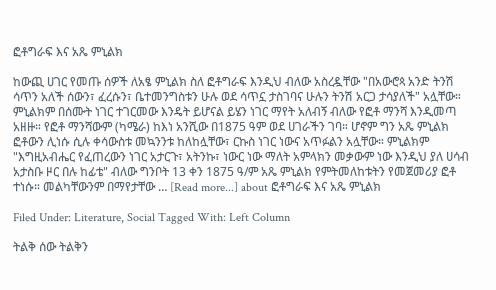ፎቶግራፍ እና አጼ ምኒልክ

ከውጪ ሀገር የመጡ ሰዎች ለአፄ ምኒልክ ስለ ፎቶግራፍ እንዲህ ብለው አስረዷቸው "በአውሮጳ አንድ ትንሽ ሳጥን አለች ሰውን፣ ፈረሱን፣ ቤተመንግስቱን ሁሉ ወደ ሳጥኗ ታስገባና ሁሉን ትንሽ አርጋ ታሳያለች" አሏቸው። ምኒልክም በሰሙት ነገር ተገርመው እንዴት ይሆናል ይሄን ነገር ማየት አለብኝ ብለው የፎቶ ማንሻ እንዲመጣ አዘዙ። የፎቶ ማንሻውም (ካሜራ) ከእነ አንሺው በ1875 ዓም ወደ ሀገራችን ገባ። ሆኖም ግን አጼ ምኒልክ ፎቶውን ሊነሱ ሲሉ ቀሳውስቱ መኳንንቱ ከለከሏቸው፣ ርኩስ ነገር ነውና አጥፉልን አሏቸው። ምኒልክም "እግዚአብሔር የፈጠረውን ነገር አታርጉ፣ አትንኩ፣ ነውር ነው ማለት አምላክን መቃውም ነው እንዲህ ያለ ሀሳብ አታስቡ ዞር በሉ ከፊቴ" ብለው ግንቦት 13 ቀን 1875 ዓ/ም አጼ ምኒልክ የምትመለከቱትን የመጀመሪያ ፎቶ ተነሱ። መልካቸውንም በማየታቸው … [Read more...] about ፎቶግራፍ እና አጼ ምኒልክ

Filed Under: Literature, Social Tagged With: Left Column

ትልቅ ሰው ትልቅን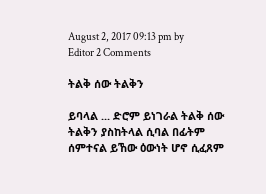August 2, 2017 09:13 pm by Editor 2 Comments

ትልቅ ሰው ትልቅን

ይባላል ... ድሮም ይነገራል ትልቅ ሰው ትልቅን ያስከትላል ሲባል በፊትም ሰምተናል ይኸው ዕውነት ሆኖ ሲፈጸም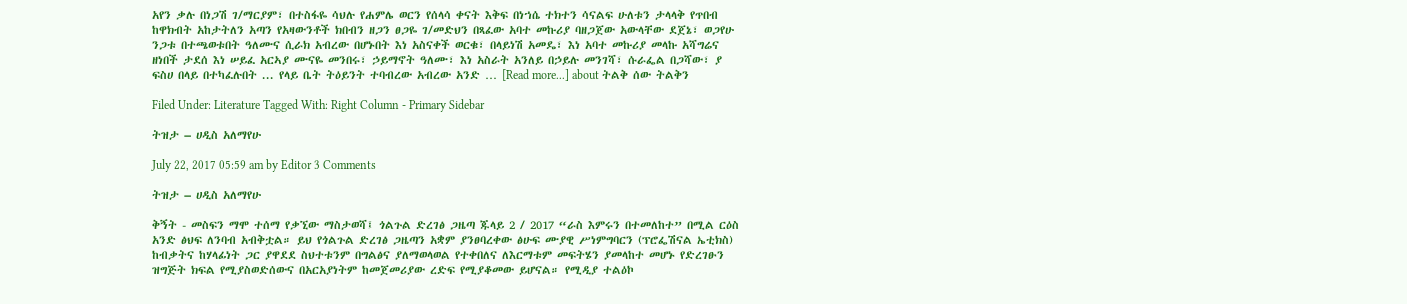አየን ቃሉ በነጋሽ ገ/ማርያም፣ በተስፋዬ ሳህሉ የሐምሌ ወርን የሰላሳ ቀናት እቅፍ በነኀሴ ተክተን ሳናልፍ ሁለቱን ታላላቅ የጥበብ ከዋክብት አከታትለን አጣን የአዛውንቶች ክበብን ዘጋን ፀጋዬ ገ/መድህን በጻፈው አባተ መኩሪያ ባዘጋጀው አውላቸው ደጀኔ፣ ወጋየሁ ንጋቱ በተጫወቱበት ዓለሙና ሲራክ አብረው በሆኑበት እነ አስናቀች ወርቁ፣ በላይነሽ አመዴ፣ እነ አባተ መኩሪያ መላኩ አሻግሬና ዘነበች ታደሰ እነ ሠይፈ አርኣያ ሙናዬ መንበሩ፣ ኃይማኖት ዓለሙ፣ እነ አስራት አንለይ በኃይሉ መንገሻ፣ ሱራፌል በጋሻው፣ ያ ፍስሀ በላይ በተካፈሉበት ... የላይ ቤት ትዕይንት ተባብረው አብረው አንድ … [Read more...] about ትልቅ ሰው ትልቅን

Filed Under: Literature Tagged With: Right Column - Primary Sidebar

ትዝታ – ሀዲስ አለማየሁ

July 22, 2017 05:59 am by Editor 3 Comments

ትዝታ – ሀዲስ አለማየሁ

ቅኝት - መስፍን ማሞ ተሰማ የቃኚው ማስታወሻ፤ ጎልጉል ድረገፅ ጋዜጣ ጁላይ 2 / 2017 “ራስ እምሩን በተመለከተ” በሚል ርዕስ አንድ ፅህፍ ለንባብ አብቅቷል። ይህ የጎልጉል ድረገፅ ጋዜጣን አቋም ያንፀባረቀው ፅሁፍ ሙያዊ ሥነምግባርን (ፕሮፌሽናል ኤቲክስ) ከብቃትና ከሃላፊነት ጋር ያዋደደ ስህተቱንም በግልፅና ያለማወላወል የተቀበለና ለእርማቱም መፍትሄን ያመላከተ መሆኑ የድረገፁን ዝግጅት ክፍል የሚያስወድሰውና በአርአያነትም ከመጀመሪያው ረድፍ የሚያቆመው ይሆናል። የሚዲያ ተልዕኮ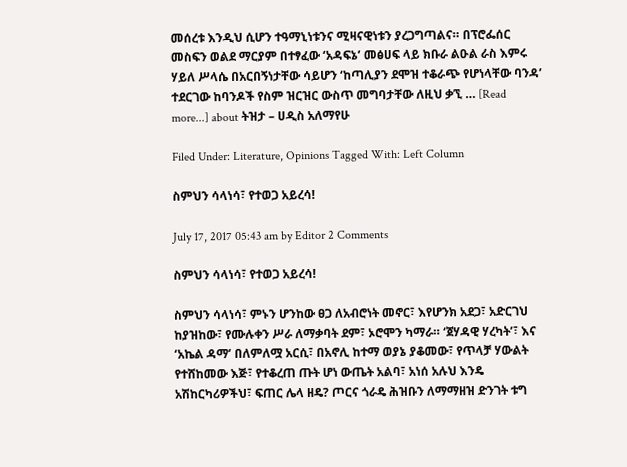መሰረቱ እንዲህ ሲሆን ተዓማኒነቱንና ሚዛናዊነቱን ያረጋግጣልና። በፕሮፌሰር መስፍን ወልደ ማርያም በተፃፈው ‘አዳፍኔ’ መፅሀፍ ላይ ክቡራ ልዑል ራስ እምሩ ሃይለ ሥላሴ በአርበኝነታቸው ሳይሆን ‘ከጣሊያን ደሞዝ ተቆራጭ የሆነላቸው ባንዳ’ ተደርገው ከባንዶች የስም ዝርዝር ውስጥ መግባታቸው ለዚህ ቃኚ … [Read more...] about ትዝታ – ሀዲስ አለማየሁ

Filed Under: Literature, Opinions Tagged With: Left Column

ስምህን ሳላነሳ፣ የተወጋ አይረሳ!

July 17, 2017 05:43 am by Editor 2 Comments

ስምህን ሳላነሳ፣ የተወጋ አይረሳ!

ስምህን ሳላነሳ፣ ምኑን ሆንከው ፀጋ ለአብሮነት መኖር፣ እየሆንክ አደጋ፣ አድርገህ ከያዝከው፣ የሙሉቀን ሥራ ለማቃባት ደም፣ ኦሮሞን ካማራ። ‘ጀሃዳዊ ሃረካት’፣ እና ‘አኬል ዳማ’ በለምለሟ አርሲ፣ በአኖሊ ከተማ ወያኔ ያቆመው፣ የጥላቻ ሃውልት የተሸከመው እጅ፣ የተቆረጠ ጡት ሆነ ውጤት አልባ፣ አነሰ አሉህ እንዴ አሽከርካሪዎችህ፣ ፍጠር ሌላ ዘዴ? ጦርና ጎራዴ ሕዝቡን ለማማዘዝ ድንገት ቱግ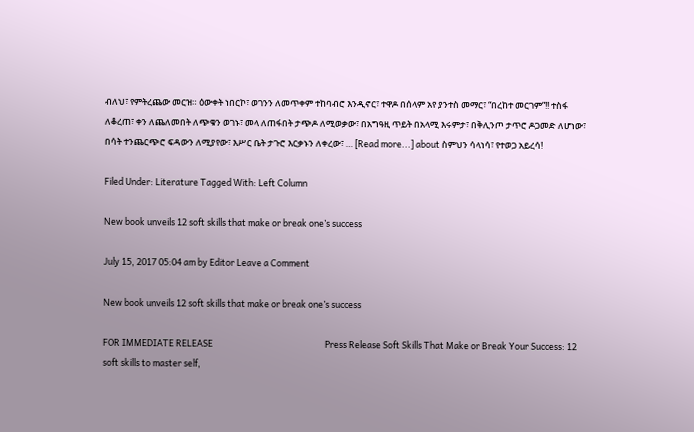ብለህ፣ የምትረጨው መርዝ። ዕውቀት ነበርኮ፣ ወገንን ለመጥቀም ተከባብሮ እንዲኖር፣ ተዋዶ በሰላም አየ ያንተስ መማር፣ “በረከተ መርገም”!! ተስፋ ለቆረጠ፣ ቀን ለጨለመበት ለጭቁን ወገኑ፣ መላ ለጠፋበት ታጭዶ ለሚወቃው፣ በአግዓዚ ጥይት በአላሚ እሩምታ፣ በቅሊንጦ ታጥሮ ዶጋመድ ለሆነው፣ በሳት ተንጨርጭሮ ፍዳውን ለሚያየው፣ እሥር ቤት ታጉሮ እርቃኑን ለቀረው፣ … [Read more...] about ስምህን ሳላነሳ፣ የተወጋ አይረሳ!

Filed Under: Literature Tagged With: Left Column

New book unveils 12 soft skills that make or break one’s success

July 15, 2017 05:04 am by Editor Leave a Comment

New book unveils 12 soft skills that make or break one’s success

FOR IMMEDIATE RELEASE                                                        Press Release Soft Skills That Make or Break Your Success: 12 soft skills to master self,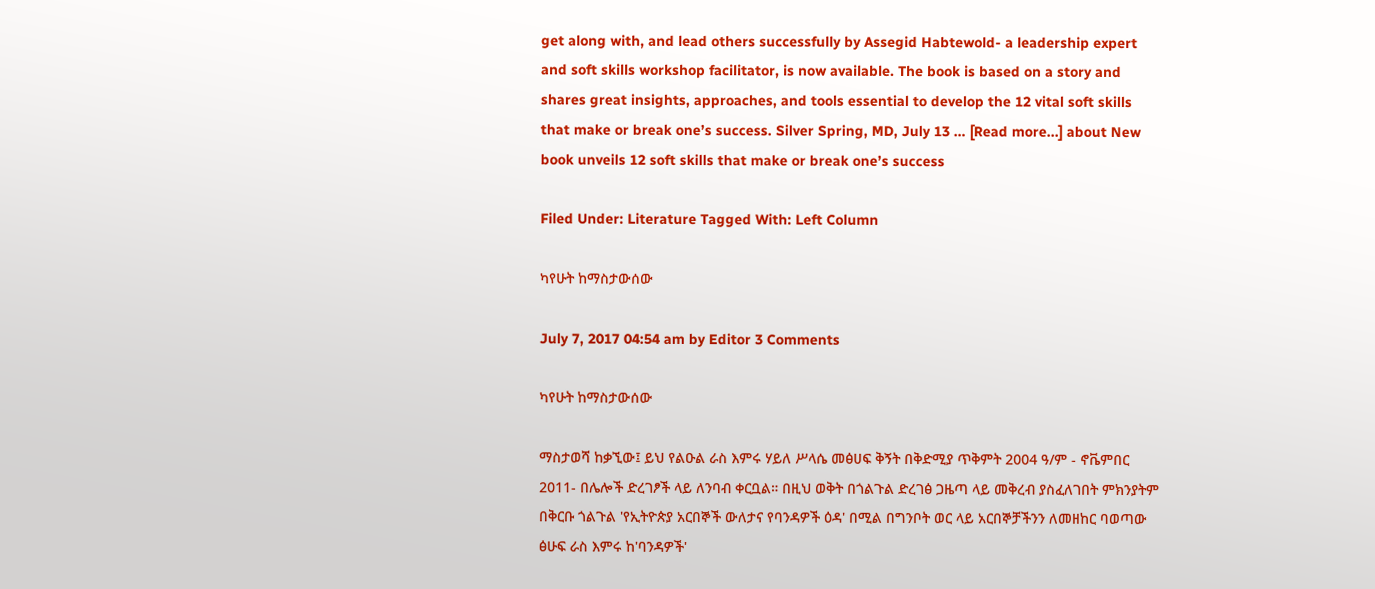get along with, and lead others successfully by Assegid Habtewold- a leadership expert and soft skills workshop facilitator, is now available. The book is based on a story and shares great insights, approaches, and tools essential to develop the 12 vital soft skills that make or break one’s success. Silver Spring, MD, July 13 … [Read more...] about New book unveils 12 soft skills that make or break one’s success

Filed Under: Literature Tagged With: Left Column

ካየሁት ከማስታውሰው

July 7, 2017 04:54 am by Editor 3 Comments

ካየሁት ከማስታውሰው

ማስታወሻ ከቃኚው፤ ይህ የልዑል ራስ እምሩ ሃይለ ሥላሴ መፅሀፍ ቅኝት በቅድሚያ ጥቅምት 2004 ዓ/ም - ኖቬምበር 2011- በሌሎች ድረገፆች ላይ ለንባብ ቀርቧል። በዚህ ወቅት በጎልጉል ድረገፅ ጋዜጣ ላይ መቅረብ ያስፈለገበት ምክንያትም በቅርቡ ጎልጉል 'የኢትዮጵያ አርበኞች ውለታና የባንዳዎች ዕዳ' በሚል በግንቦት ወር ላይ አርበኞቻችንን ለመዘከር ባወጣው ፅሁፍ ራስ እምሩ ከ'ባንዳዎች'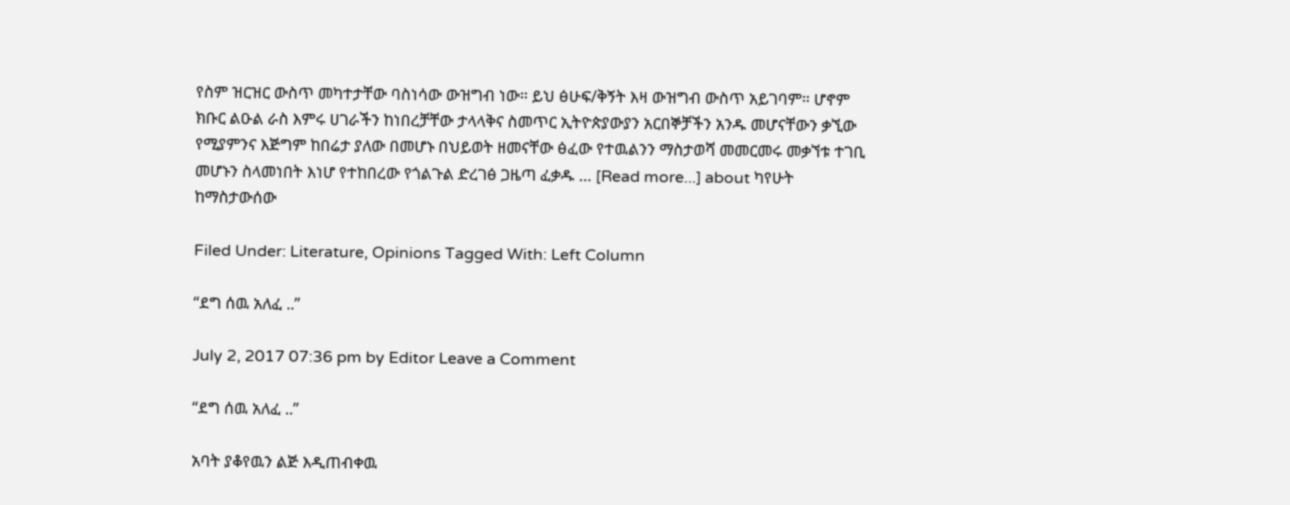የስም ዝርዝር ውስጥ መካተታቸው ባስነሳው ውዝግብ ነው። ይህ ፅሁፍ/ቅኝት እዛ ውዝግብ ውስጥ አይገባም። ሆኖም ክቡር ልዑል ራስ እምሩ ሀገራችን ከነበረቻቸው ታላላቅና ስመጥር ኢትዮጵያውያን አርበኞቻችን አንዱ መሆናቸውን ቃኚው የሚያምንና እጅግም ከበሬታ ያለው በመሆኑ በህይወት ዘመናቸው ፅፈው የተዉልንን ማስታወሻ መመርመሩ መቃኘቱ ተገቢ መሆኑን ስላመነበት እነሆ የተከበረው የጎልጉል ድረገፅ ጋዜጣ ፈቃዱ … [Read more...] about ካየሁት ከማስታውሰው

Filed Under: Literature, Opinions Tagged With: Left Column

“ደግ ሰዉ አለፈ ..”

July 2, 2017 07:36 pm by Editor Leave a Comment

“ደግ ሰዉ አለፈ ..”

አባት ያቆየዉን ልጅ እዲጠብቀዉ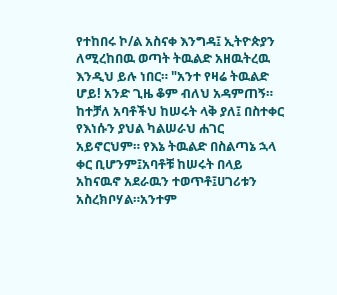የተከበሩ ኮ/ል አስናቀ እንግዳ፤ ኢትዮጵያን ለሚረከበዉ ወጣት ትዉልድ አዘዉትረዉ እንዲህ ይሉ ነበር። "አንተ የዛሬ ትዉልድ ሆይ! አንድ ጊዜ ቆም ብለህ አዳምጠኝ። ከተቻለ አባቶችህ ከሠሩት ላቅ ያለ፤ በስተቀር የእነሱን ያህል ካልሠራህ ሐገር አይኖርህም። የእኔ ትዉልድ በስልጣኔ ኋላ ቀር ቢሆንም፤አባቶቹ ከሠሩት በላይ አከናዉኖ አደራዉን ተወጥቶ፤ሀገሪቱን አስረክቦሃል።አንተም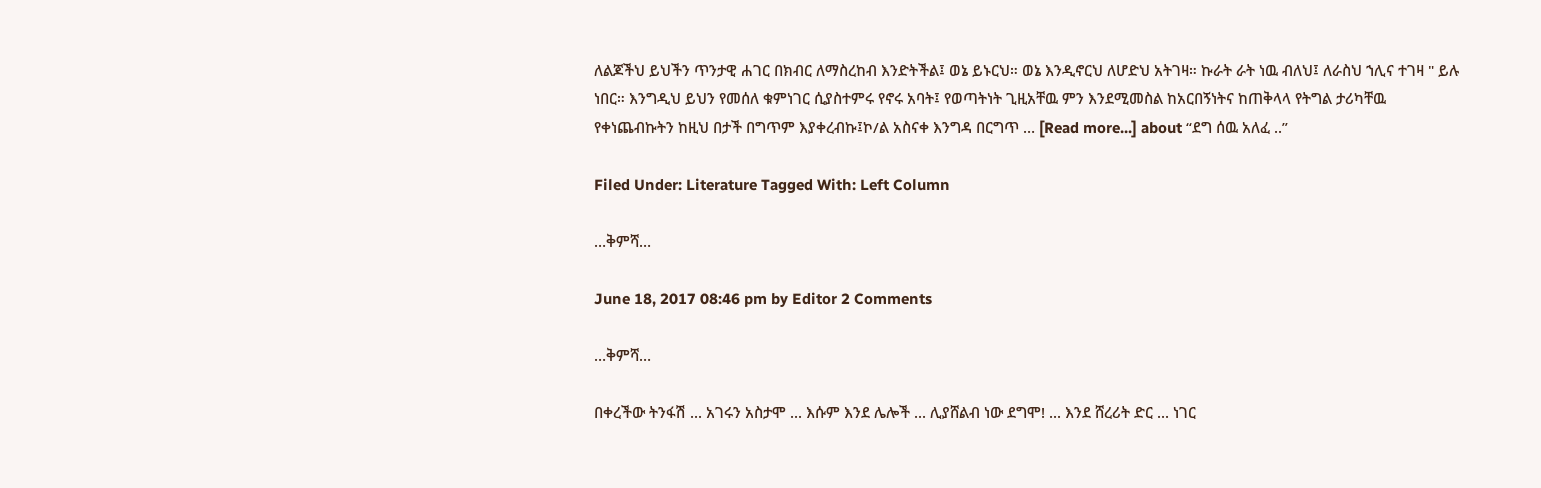ለልጆችህ ይህችን ጥንታዊ ሐገር በክብር ለማስረከብ እንድትችል፤ ወኔ ይኑርህ። ወኔ እንዲኖርህ ለሆድህ አትገዛ። ኩራት ራት ነዉ ብለህ፤ ለራስህ ኀሊና ተገዛ " ይሉ ነበር። እንግዲህ ይህን የመሰለ ቁምነገር ሲያስተምሩ የኖሩ አባት፤ የወጣትነት ጊዚአቸዉ ምን እንደሚመስል ከአርበኝነትና ከጠቅላላ የትግል ታሪካቸዉ የቀነጨብኩትን ከዚህ በታች በግጥም እያቀረብኩ፤ኮ/ል አስናቀ እንግዳ በርግጥ … [Read more...] about “ደግ ሰዉ አለፈ ..”

Filed Under: Literature Tagged With: Left Column

…ቅምሻ…

June 18, 2017 08:46 pm by Editor 2 Comments

…ቅምሻ…

በቀረችው ትንፋሽ ... አገሩን አስታሞ ... እሱም እንደ ሌሎች ... ሊያሸልብ ነው ደግሞ! ... እንደ ሸረሪት ድር ... ነገር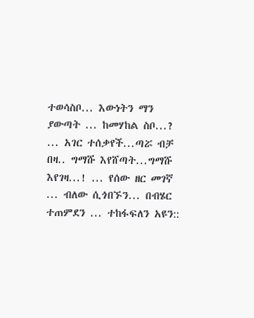ተወሳስቦ... እውነትን ማን ያውጣት ... ከመሃከል ስቦ...? ... አገር ተሰቃየች...ጣሯ ብቻ በዛ.. ግማሹ እየሸጣት...ግማሹ እየገዛ...! ... የሰው ዘር መገኛ ... ብለው ሲጎበኙን... በብሄር ተጠምደን ... ተከፋፍለን አዩን::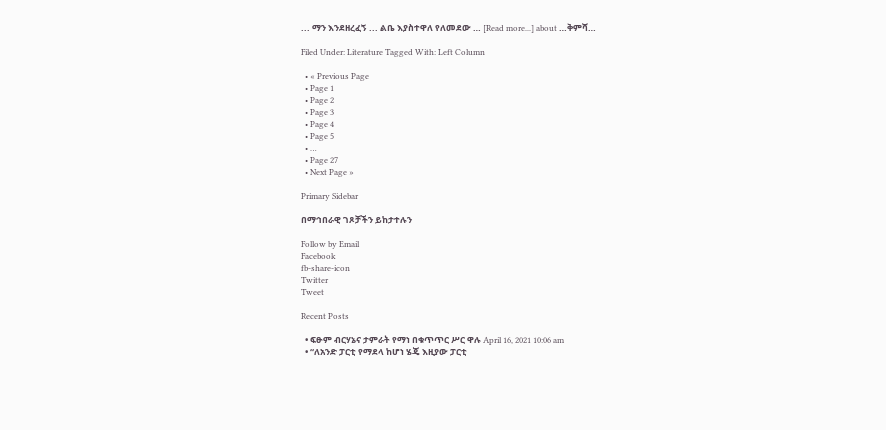... ማን እንደዘረፈኝ ... ልቤ እያስተዋለ የለመደው … [Read more...] about …ቅምሻ…

Filed Under: Literature Tagged With: Left Column

  • « Previous Page
  • Page 1
  • Page 2
  • Page 3
  • Page 4
  • Page 5
  • …
  • Page 27
  • Next Page »

Primary Sidebar

በማኅበራዊ ገጾቻችን ይከታተሉን

Follow by Email
Facebook
fb-share-icon
Twitter
Tweet

Recent Posts

  • ፍፁም ብርሃኔና ታምራት የማነ በቁጥጥር ሥር ዋሉ April 16, 2021 10:06 am
  • “ለአንድ ፓርቲ የማደላ ከሆነ ሄጄ እዚያው ፓርቲ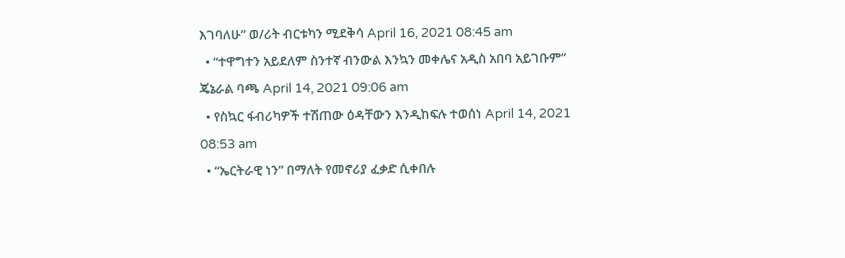እገባለሁ” ወ/ሪት ብርቱካን ሚደቅሳ April 16, 2021 08:45 am
  • “ተዋግተን አይደለም ስንተኛ ብንውል እንኳን መቀሌና አዲስ አበባ አይገቡም” ጄኔራል ባጫ April 14, 2021 09:06 am
  • የስኳር ፋብሪካዎች ተሽጠው ዕዳቸውን እንዲከፍሉ ተወሰነ April 14, 2021 08:53 am
  • “ኤርትራዊ ነን” በማለት የመኖሪያ ፈቃድ ሲቀበሉ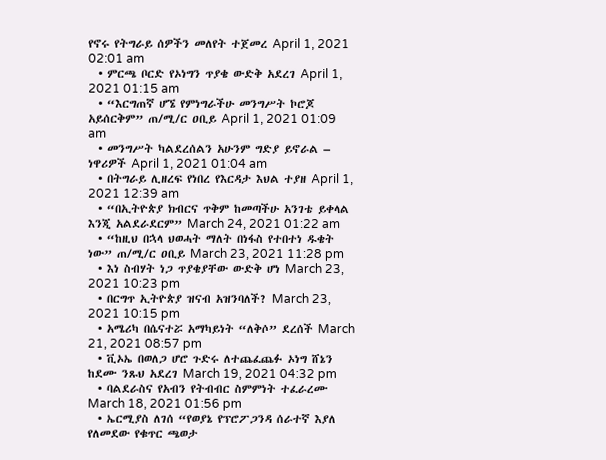የኖሩ የትግራይ ሰዎችን መለየት ተጀመረ April 1, 2021 02:01 am
  • ምርጫ ቦርድ የኦነግን ጥያቄ ውድቅ አደረገ April 1, 2021 01:15 am
  • “እርግጠኛ ሆኜ የምነግራችሁ መንግሥት ኮሮጆ አይሰርቅም” ጠ/ሚ/ር ዐቢይ April 1, 2021 01:09 am
  • መንግሥት ካልደረሰልን አሁንም ግድያ ይኖራል – ነዋሪዎች April 1, 2021 01:04 am
  • በትግራይ ሊዘረፍ የነበረ የእርዳታ እህል ተያዘ April 1, 2021 12:39 am
  • “በኢትዮጵያ ክብርና ጥቅም ከመጣችሁ አንገቴ ይቀላል እንጂ አልደራደርም” March 24, 2021 01:22 am
  • “ከዚህ በኋላ ህወሓት ማለት በነፋስ የተበተነ ዱቄት ነው” ጠ/ሚ/ር ዐቢይ March 23, 2021 11:28 pm
  • እነ ስብሃት ነጋ ጥያቄያቸው ውድቅ ሆነ March 23, 2021 10:23 pm
  • በርግጥ ኢትዮጵያ ዝናብ አዝንባለች? March 23, 2021 10:15 pm
  • አሜሪካ በሴናተሯ አማካይነት “ለቅሶ” ደረሰች March 21, 2021 08:57 pm
  • ቪኦኤ በወለጋ ሆሮ ጉድሩ ለተጨፈጨፉ ኦነግ ሸኔን ከደሙ ንጹህ አደረገ March 19, 2021 04:32 pm
  • ባልደራስና የአብን የትብብር ስምምነት ተፈራረሙ March 18, 2021 01:56 pm
  • ኤርሚያስ ለገሰ “የወያኔ የፕሮፖጋንዳ ሰራተኛ እያለ የለመደው የቁጥር ጫወታ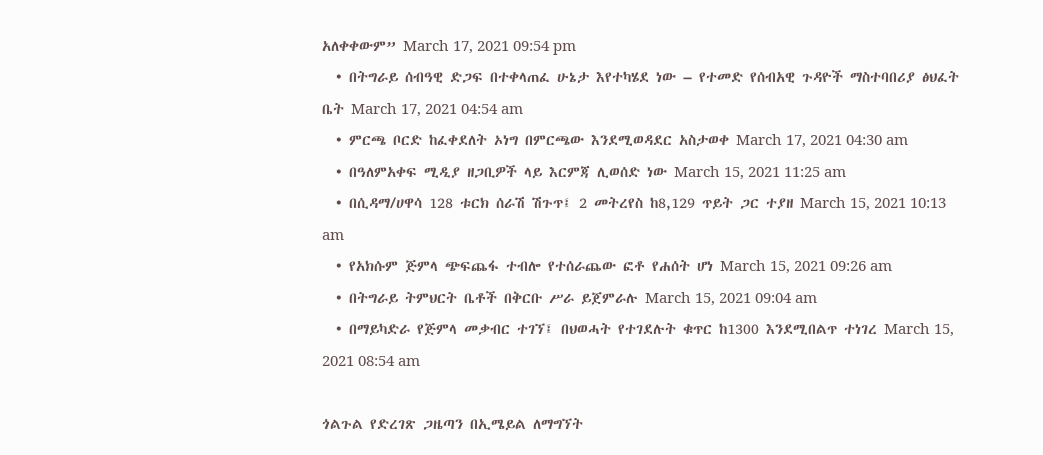አለቀቀውም” March 17, 2021 09:54 pm
  • በትግራይ ሰብዓዊ ድጋፍ በተቀላጠፈ ሁኔታ እየተካሄደ ነው – የተመድ የሰብአዊ ጉዳዮች ማስተባበሪያ ፅህፈት ቤት March 17, 2021 04:54 am
  • ምርጫ ቦርድ ከፈቀደለት ኦነግ በምርጫው እንደሚወዳደር አስታወቀ March 17, 2021 04:30 am
  • በዓለምአቀፍ ሚዲያ ዘጋቢዎች ላይ እርምጃ ሊወሰድ ነው March 15, 2021 11:25 am
  • በሲዳማ/ሀዋሳ 128 ቱርክ ሰራሽ ሽጉጥ፤ 2 መትረየስ ከ8,129 ጥይት ጋር ተያዘ March 15, 2021 10:13 am
  • የአክሱም ጅምላ ጭፍጨፋ ተብሎ የተሰራጨው ፎቶ የሐሰት ሆነ March 15, 2021 09:26 am
  • በትግራይ ትምህርት ቤቶች በቅርቡ ሥራ ይጀምራሉ March 15, 2021 09:04 am
  • በማይካድራ የጅምላ መቃብር ተገኘ፤ በህወሓት የተገደሉት ቁጥር ከ1300 እንደሚበልጥ ተነገረ March 15, 2021 08:54 am

ጎልጉል የድረገጽ ጋዜጣን በኢሜይል ለማግኘት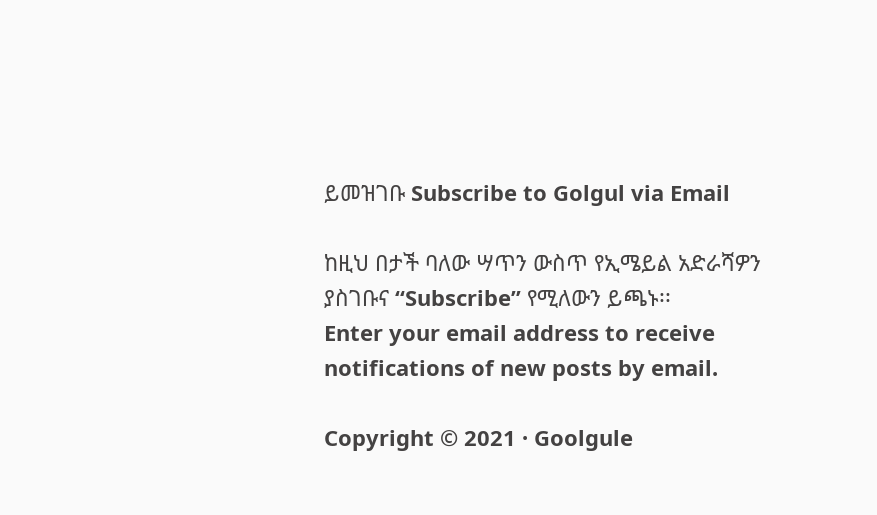ይመዝገቡ Subscribe to Golgul via Email

ከዚህ በታች ባለው ሣጥን ውስጥ የኢሜይል አድራሻዎን ያስገቡና “Subscribe” የሚለውን ይጫኑ፡፡
Enter your email address to receive notifications of new posts by email.

Copyright © 2021 · Goolgule